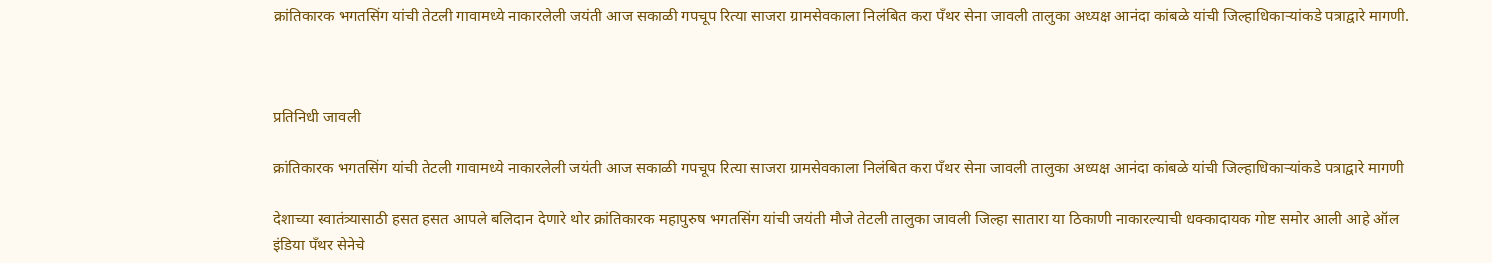क्रांतिकारक भगतसिंग यांची तेटली गावामध्ये नाकारलेली जयंती आज सकाळी गपचूप रित्या साजरा ग्रामसेवकाला निलंबित करा पॅंथर सेना जावली तालुका अध्यक्ष आनंदा कांबळे यांची जिल्हाधिकाऱ्यांकडे पत्राद्वारे मागणी.



प्रतिनिधी जावली

क्रांतिकारक भगतसिंग यांची तेटली गावामध्ये नाकारलेली जयंती आज सकाळी गपचूप रित्या साजरा ग्रामसेवकाला निलंबित करा पॅंथर सेना जावली तालुका अध्यक्ष आनंदा कांबळे यांची जिल्हाधिकाऱ्यांकडे पत्राद्वारे मागणी

देशाच्या स्वातंत्र्यासाठी हसत हसत आपले बलिदान देणारे थोर क्रांतिकारक महापुरुष भगतसिंग यांची जयंती मौजे तेटली तालुका जावली जिल्हा सातारा या ठिकाणी नाकारल्याची धक्कादायक गोष्ट समोर आली आहे ऑल इंडिया पॅंथर सेनेचे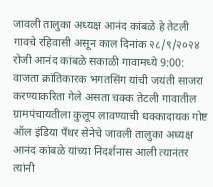जावली तालुका अध्यक्ष आनंद कांबळे हे तेटली गावचे रहिवासी असून काल दिनांक २८/९/२०२४ रोजी आनंद कांबळे सकाळी गावामध्ये 9:00: वाजता क्रांतिकारक भगतसिंग यांची जयंती साजरा करण्याकरिता गेले असता चक्क तेटली गावातील ग्रामपंचायतीला कुलूप लावण्याची धक्कादायक गोष्ट ऑल इंडिया पॅंथर सेनेचे जावली तालुका अध्यक्ष आनंद कांबळे यांच्या निदर्शनास आली त्यानंतर त्यांनी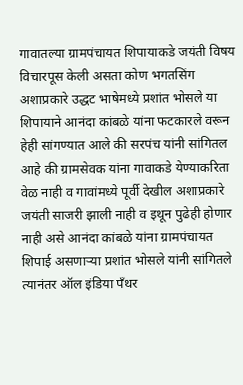गावातल्या ग्रामपंचायत शिपायाकडे जयंती विषय विचारपूस केली असता कोण भगतसिंग अशाप्रकारे उद्धट भाषेमध्ये प्रशांत भोसले या शिपायाने आनंदा कांबळे यांना फटकारले वरून हेही सांगण्यात आले की सरपंच यांनी सांगितल आहे की ग्रामसेवक यांना गावाकडे येण्याकरिता वेळ नाही व गावांमध्ये पूर्वी देखील अशाप्रकारे जयंती साजरी झाली नाही व इथून पुढेही होणार नाही असे आनंदा कांबळे यांना ग्रामपंचायत शिपाई असणाऱ्या प्रशांत भोसले यांनी सांगितले त्यानंतर ऑल इंडिया पॅंथर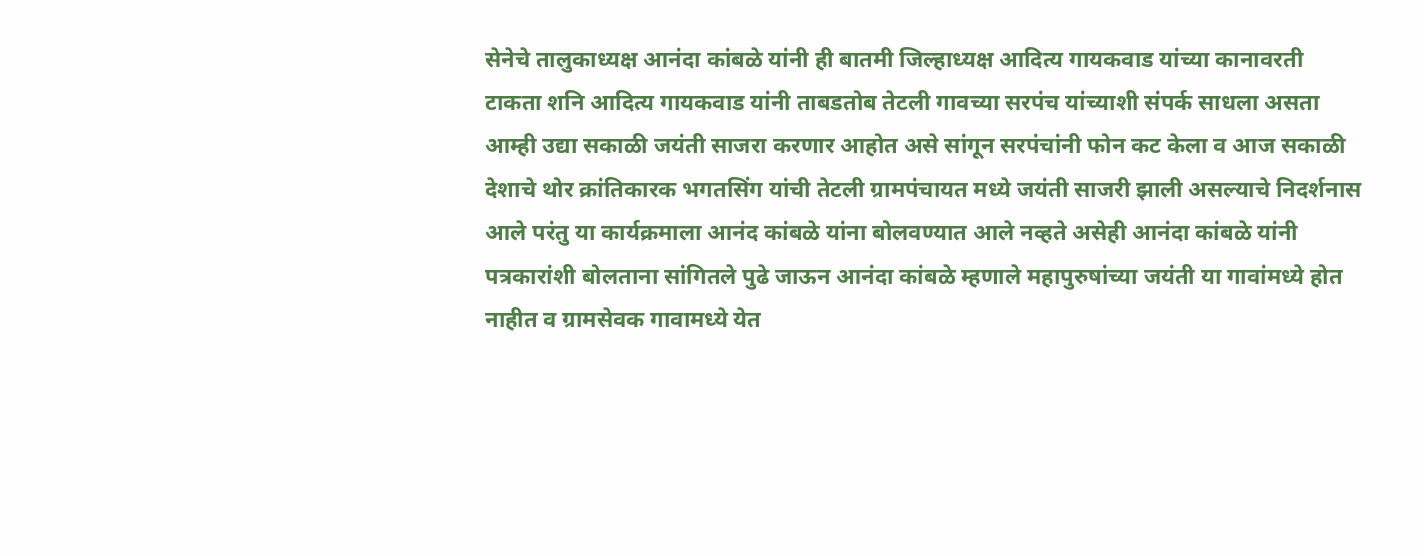सेनेचे तालुकाध्यक्ष आनंदा कांबळे यांनी ही बातमी जिल्हाध्यक्ष आदित्य गायकवाड यांच्या कानावरती टाकता शनि आदित्य गायकवाड यांनी ताबडतोब तेटली गावच्या सरपंच यांच्याशी संपर्क साधला असता आम्ही उद्या सकाळी जयंती साजरा करणार आहोत असे सांगून सरपंचांनी फोन कट केला व आज सकाळी देशाचे थोर क्रांतिकारक भगतसिंग यांची तेटली ग्रामपंचायत मध्ये जयंती साजरी झाली असल्याचे निदर्शनास आले परंतु या कार्यक्रमाला आनंद कांबळे यांना बोलवण्यात आले नव्हते असेही आनंदा कांबळे यांनी पत्रकारांशी बोलताना सांगितले पुढे जाऊन आनंदा कांबळे म्हणाले महापुरुषांच्या जयंती या गावांमध्ये होत नाहीत व ग्रामसेवक गावामध्ये येत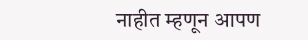नाहीत म्हणून आपण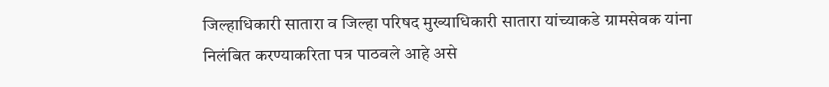जिल्हाधिकारी सातारा व जिल्हा परिषद मुख्याधिकारी सातारा यांच्याकडे ग्रामसेवक यांना निलंबित करण्याकरिता पत्र पाठवले आहे असे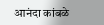आनंदा कांबळे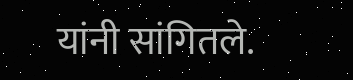यांनी सांगितले.